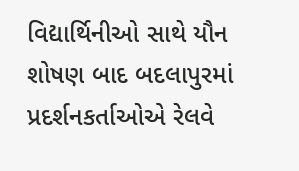વિદ્યાર્થિનીઓ સાથે યૌન શોષણ બાદ બદલાપુરમાં પ્રદર્શનકર્તાઓએ રેલવે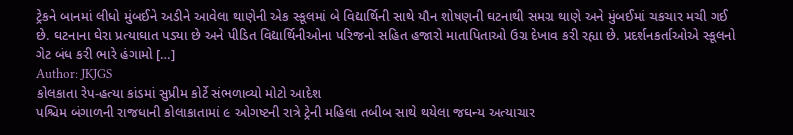ટ્રેકને બાનમાં લીધો મુંબઈને અડીને આવેલા થાણેની એક સ્કૂલમાં બે વિદ્યાર્થિની સાથે યૌન શોષણની ઘટનાથી સમગ્ર થાણે અને મુંબઈમાં ચકચાર મચી ગઈ છે. ઘટનાના ઘેરા પ્રત્યાઘાત પડ્યા છે અને પીડિત વિદ્યાર્થિનીઓના પરિજનો સહિત હજારો માતાપિતાઓ ઉગ્ર દેખાવ કરી રહ્યા છે. પ્રદર્શનકર્તાઓએ સ્કૂલનો ગેટ બંધ કરી ભારે હંગામો […]
Author: JKJGS
કોલકાતા રેપ-હત્યા કાંડમાં સુપ્રીમ કોર્ટે સંભળાવ્યો મોટો આદેશ
પશ્ચિમ બંગાળની રાજધાની કોલાકાતામાં ૯ ઓગષ્ટની રાત્રે ટ્રેની મહિલા તબીબ સાથે થયેલા જઘન્ય અત્યાચાર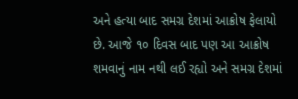અને હત્યા બાદ સમગ્ર દેશમાં આક્રોષ ફેલાયો છે. આજે ૧૦ દિવસ બાદ પણ આ આક્રોષ શમવાનું નામ નથી લઈ રહ્યો અને સમગ્ર દેશમાં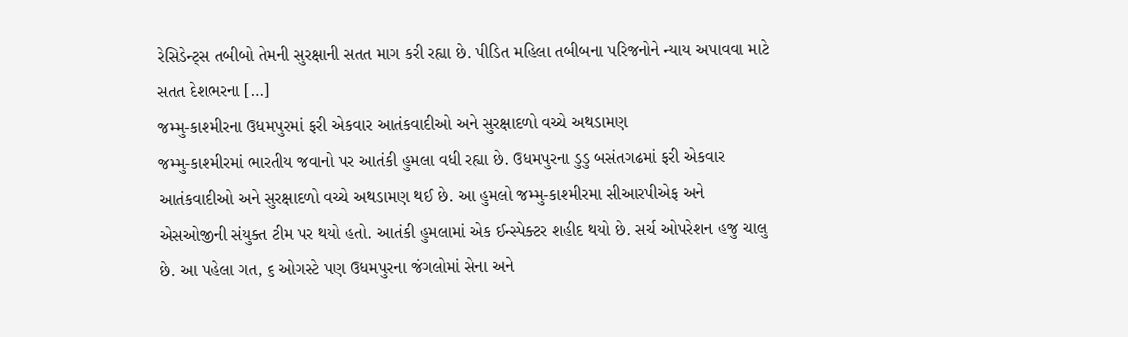રેસિડેન્ટ્સ તબીબો તેમની સુરક્ષાની સતત માગ કરી રહ્યા છે. પીડિત મહિલા તબીબના પરિજનોને ન્યાય અપાવવા માટે સતત દેશભરના […]
જમ્મુ-કાશ્મીરના ઉધમપુરમાં ફરી એકવાર આતંકવાદીઓ અને સુરક્ષાદળો વચ્ચે અથડામણ
જમ્મુ-કાશ્મીરમાં ભારતીય જવાનો પર આતંકી હુમલા વધી રહ્યા છે. ઉધમપુરના ડુડુ બસંતગઢમાં ફરી એકવાર આતંકવાદીઓ અને સુરક્ષાદળો વચ્ચે અથડામણ થઈ છે. આ હુમલો જમ્મુ-કાશ્મીરમા સીઆરપીએફ અને એસઓજીની સંયુક્ત ટીમ પર થયો હતો. આતંકી હુમલામાં એક ઈન્સ્પેક્ટર શહીદ થયો છે. સર્ચ ઓપરેશન હજુ ચાલુ છે. આ પહેલા ગત, ૬ ઓગસ્ટે પણ ઉધમપુરના જંગલોમાં સેના અને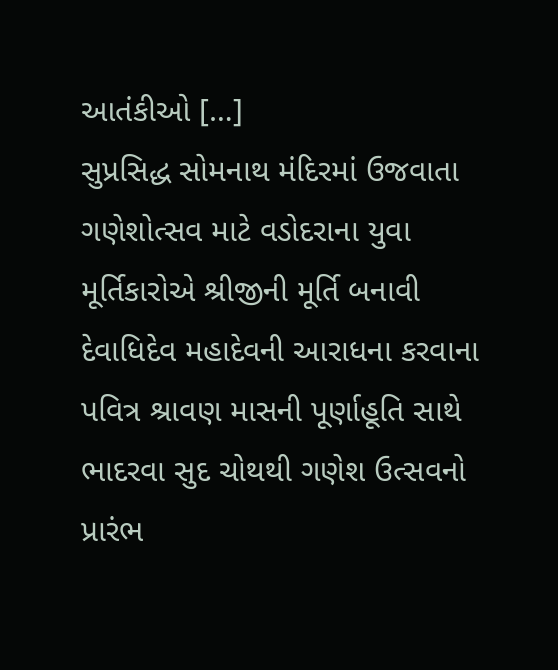આતંકીઓ […]
સુપ્રસિદ્ધ સોમનાથ મંદિરમાં ઉજવાતા ગણેશોત્સવ માટે વડોદરાના યુવા મૂર્તિકારોએ શ્રીજીની મૂર્તિ બનાવી
દેવાધિદેવ મહાદેવની આરાધના કરવાના પવિત્ર શ્રાવણ માસની પૂર્ણાહૂતિ સાથે ભાદરવા સુદ ચોથથી ગણેશ ઉત્સવનો પ્રારંભ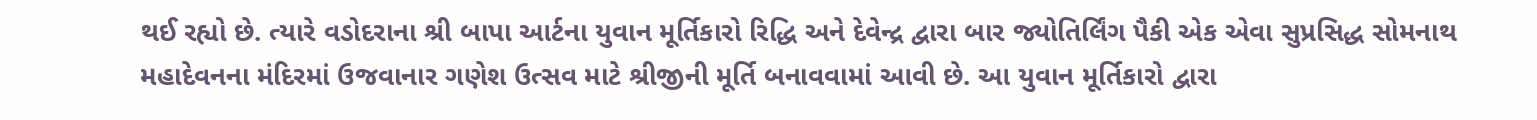થઈ રહ્યો છે. ત્યારે વડોદરાના શ્રી બાપા આર્ટના યુવાન મૂર્તિકારો રિદ્ધિ અને દેવેન્દ્ર દ્વારા બાર જ્યોતિર્લિંગ પૈકી એક એવા સુપ્રસિદ્ધ સોમનાથ મહાદેવનના મંદિરમાં ઉજવાનાર ગણેશ ઉત્સવ માટે શ્રીજીની મૂર્તિ બનાવવામાં આવી છે. આ યુવાન મૂર્તિકારો દ્વારા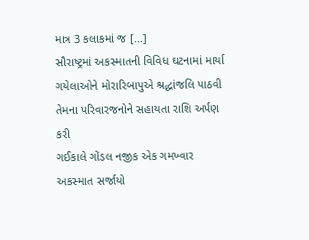માત્ર 3 કલાકમાં જ […]
સૌરાષ્ટ્રમાં અકસ્માતની વિવિધ ઘટનામાં માર્યા ગયેલાઓને મોરારિબાપુએ શ્રદ્ધાંજલિ પાઠવી તેમના પરિવારજનોને સહાયતા રાશિ અર્પણ કરી
ગઈકાલે ગોંડલ નજીક એક ગમખ્વાર અકસ્માત સર્જાયો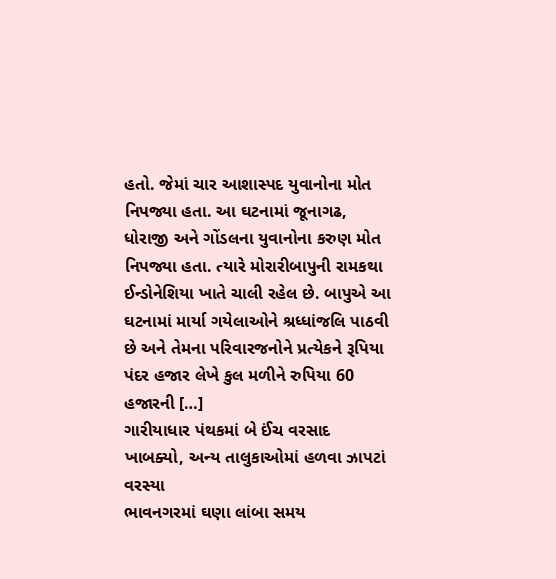હતો. જેમાં ચાર આશાસ્પદ યુવાનોના મોત નિપજ્યા હતા. આ ઘટનામાં જૂનાગઢ, ધોરાજી અને ગોંડલના યુવાનોના કરુણ મોત નિપજ્યા હતા. ત્યારે મોરારીબાપુની રામકથા ઈન્ડોનેશિયા ખાતે ચાલી રહેલ છે. બાપુએ આ ઘટનામાં માર્યા ગયેલાઓને શ્રધ્ધાંજલિ પાઠવી છે અને તેમના પરિવારજનોને પ્રત્યેકને રૂપિયા પંદર હજાર લેખે કુલ મળીને રુપિયા 60 હજારની […]
ગારીયાધાર પંથકમાં બે ઈંચ વરસાદ ખાબક્યો, અન્ય તાલુકાઓમાં હળવા ઝાપટાં વરસ્યા
ભાવનગરમાં ઘણા લાંબા સમય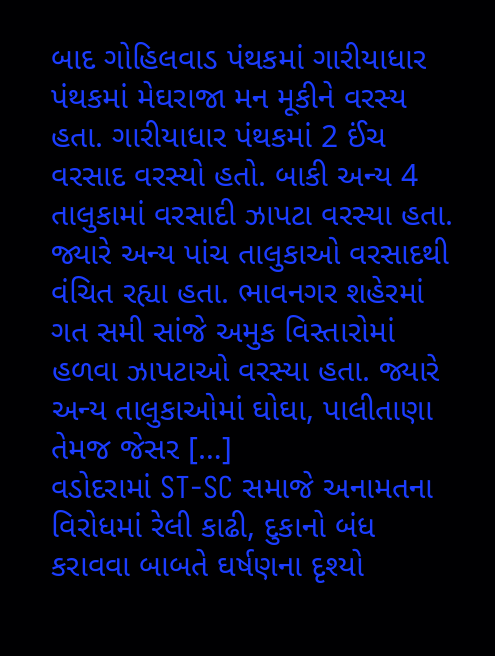બાદ ગોહિલવાડ પંથકમાં ગારીયાધાર પંથકમાં મેઘરાજા મન મૂકીને વરસ્ય હતા. ગારીયાધાર પંથકમાં 2 ઈંચ વરસાદ વરસ્યો હતો. બાકી અન્ય 4 તાલુકામાં વરસાદી ઝાપટા વરસ્યા હતા. જ્યારે અન્ય પાંચ તાલુકાઓ વરસાદથી વંચિત રહ્યા હતા. ભાવનગર શહેરમાં ગત સમી સાંજે અમુક વિસ્તારોમાં હળવા ઝાપટાઓ વરસ્યા હતા. જ્યારે અન્ય તાલુકાઓમાં ઘોઘા, પાલીતાણા તેમજ જેસર […]
વડોદરામાં ST-SC સમાજે અનામતના વિરોધમાં રેલી કાઢી, દુકાનો બંધ કરાવવા બાબતે ઘર્ષણના દૃશ્યો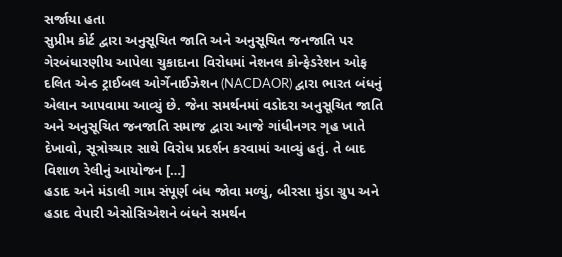સર્જાયા હતા
સુપ્રીમ કોર્ટ દ્વારા અનુસૂચિત જાતિ અને અનુસૂચિત જનજાતિ પર ગેરબંધારણીય આપેલા ચુકાદાના વિરોધમાં નેશનલ કોન્ફેડરેશન ઓફ દલિત એન્ડ ટ્રાઈબલ ઓર્ગેનાઈઝેશન (NACDAOR) દ્વારા ભારત બંધનું એલાન આપવામા આવ્યું છે. જેના સમર્થનમાં વડોદરા અનુસૂચિત જાતિ અને અનુસૂચિત જનજાતિ સમાજ દ્વારા આજે ગાંધીનગર ગૃહ ખાતે દેખાવો, સૂત્રોચ્ચાર સાથે વિરોધ પ્રદર્શન કરવામાં આવ્યું હતું. તે બાદ વિશાળ રેલીનું આયોજન […]
હડાદ અને મંડાલી ગામ સંપૂર્ણ બંધ જોવા મળ્યું, બીરસા મુંડા ગ્રુપ અને હડાદ વેપારી એસોસિએશને બંધને સમર્થન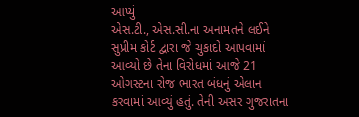આપ્યું
એસ.ટી., એસ.સી.ના અનામતને લઈને સુપ્રીમ કોર્ટ દ્વારા જે ચુકાદો આપવામાં આવ્યો છે તેના વિરોધમાં આજે 21 ઓગસ્ટના રોજ ભારત બંધનું એલાન કરવામાં આવ્યું હતું. તેની અસર ગુજરાતના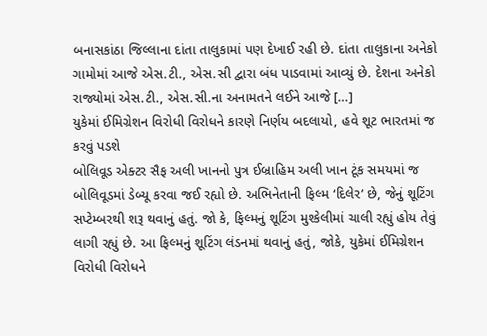બનાસકાંઠા જિલ્લાના દાંતા તાલુકામાં પણ દેખાઈ રહી છે. દાંતા તાલુકાના અનેકો ગામોમાં આજે એસ.ટી., એસ.સી દ્વારા બંધ પાડવામાં આવ્યું છે. દેશના અનેકો રાજ્યોમાં એસ.ટી., એસ.સી.ના અનામતને લઈને આજે […]
યુકેમાં ઈમિગ્રેશન વિરોધી વિરોધને કારણે નિર્ણય બદલાયો, હવે શૂટ ભારતમાં જ કરવું પડશે
બોલિવૂડ એક્ટર સૈફ અલી ખાનનો પુત્ર ઈબ્રાહિમ અલી ખાન ટૂંક સમયમાં જ બોલિવૂડમાં ડેબ્યૂ કરવા જઈ રહ્યો છે. અભિનેતાની ફિલ્મ ‘દિલેર’ છે, જેનું શૂટિંગ સપ્ટેમ્બરથી શરૂ થવાનું હતું. જો કે, ફિલ્મનું શૂટિંગ મુશ્કેલીમાં ચાલી રહ્યું હોય તેવું લાગી રહ્યું છે. આ ફિલ્મનું શૂટિંગ લંડનમાં થવાનું હતું, જોકે, યુકેમાં ઈમિગ્રેશન વિરોધી વિરોધને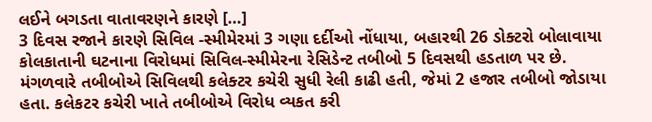લઈને બગડતા વાતાવરણને કારણે […]
3 દિવસ રજાને કારણે સિવિલ -સ્મીમેરમાં 3 ગણા દર્દીઓ નોંધાયા, બહારથી 26 ડોક્ટરો બોલાવાયા
કોલકાતાની ઘટનાના વિરોધમાં સિવિલ-સ્મીમેરના રેસિડેન્ટ તબીબો 5 દિવસથી હડતાળ પર છે. મંગળવારે તબીબોએ સિવિલથી કલેક્ટર કચેરી સુધી રેલી કાઢી હતી, જેમાં 2 હજાર તબીબો જોડાયા હતા. કલેકટર કચેરી ખાતે તબીબોએ વિરોધ વ્યકત કરી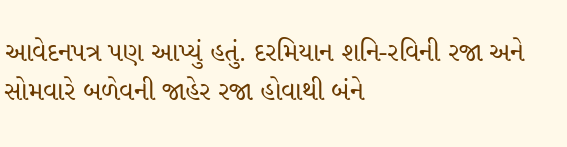આવેદનપત્ર પણ આપ્યું હતું. દરમિયાન શનિ-રવિની રજા અને સોમવારે બળેવની જાહેર રજા હોવાથી બંને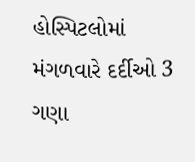હોસ્પિટલોમાં મંગળવારે દર્દીઓ 3 ગણા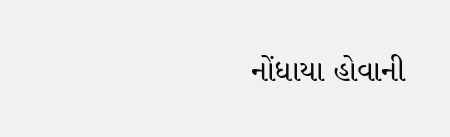નોંધાયા હોવાની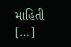માહિતી […]